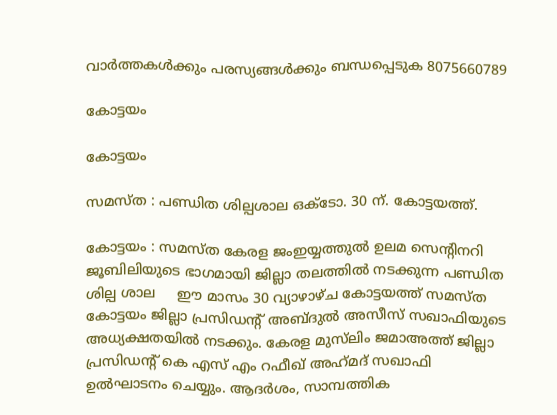വാർത്തകൾക്കും പരസ്യങ്ങൾക്കും ബന്ധപ്പെടുക 8075660789

കോട്ടയം

കോട്ടയം

സമസ്ത : പണ്ഡിത ശില്പശാല ഒക്ടോ. 30 ന്. കോട്ടയത്ത്.

കോട്ടയം : സമസ്ത കേരള ജംഇയ്യത്തുൽ ഉലമ സെന്റിനറി ജൂബിലിയുടെ ഭാഗമായി ജില്ലാ തലത്തിൽ നടക്കുന്ന പണ്ഡിത ശില്പ ശാല     ഈ മാസം 30 വ്യാഴാഴ്ച കോട്ടയത്ത്‌ സമസ്ത കോട്ടയം ജില്ലാ പ്രസിഡന്റ്‌ അബ്ദുൽ അസീസ് സഖാഫിയുടെ അധ്യക്ഷതയിൽ നടക്കും. കേരള മുസ്‌ലിം ജമാഅത്ത് ജില്ലാ പ്രസിഡന്റ്‌ കെ എസ് എം റഫീഖ് അഹ്‌മദ്‌ സഖാഫി ഉൽഘാടനം ചെയ്യും. ആദർശം, സാമ്പത്തിക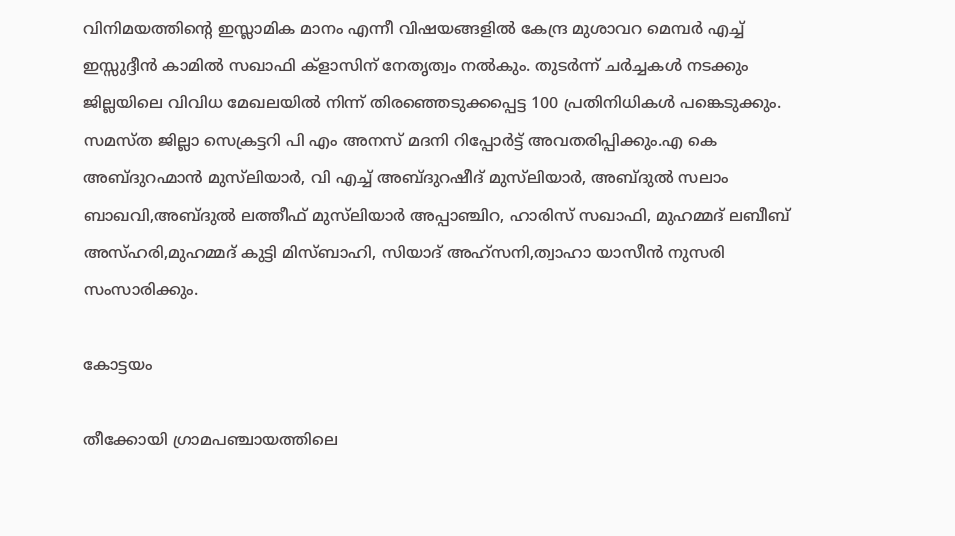വിനിമയത്തിന്റെ ഇസ്ലാമിക മാനം എന്നീ വിഷയങ്ങളിൽ കേന്ദ്ര മുശാവറ മെമ്പർ എച്ച് ഇസ്സുദ്ദീൻ കാമിൽ സഖാഫി ക്‌ളാസിന് നേതൃത്വം നൽകും. തുടർന്ന് ചർച്ചകൾ നടക്കും ജില്ലയിലെ വിവിധ മേഖലയിൽ നിന്ന് തിരഞ്ഞെടുക്കപ്പെട്ട 100 പ്രതിനിധികൾ പങ്കെടുക്കും. സമസ്ത ജില്ലാ സെക്രട്ടറി പി എം അനസ് മദനി റിപ്പോർട്ട് അവതരിപ്പിക്കും.എ കെ അബ്ദുറഹ്മാൻ മുസ്‌ലിയാർ, വി എച്ച് അബ്ദുറഷീദ് മുസ്‌ലിയാർ, അബ്ദുൽ സലാം ബാഖവി,അബ്ദുൽ ലത്തീഫ് മുസ്‌ലിയാർ അപ്പാഞ്ചിറ, ഹാരിസ് സഖാഫി, മുഹമ്മദ് ലബീബ് അസ്ഹരി,മുഹമ്മദ് കുട്ടി മിസ്ബാഹി, സിയാദ് അഹ്സനി,ത്വാഹാ യാസീൻ നുസരി സംസാരിക്കും.

കോട്ടയം

തീക്കോയി ഗ്രാമപഞ്ചായത്തിലെ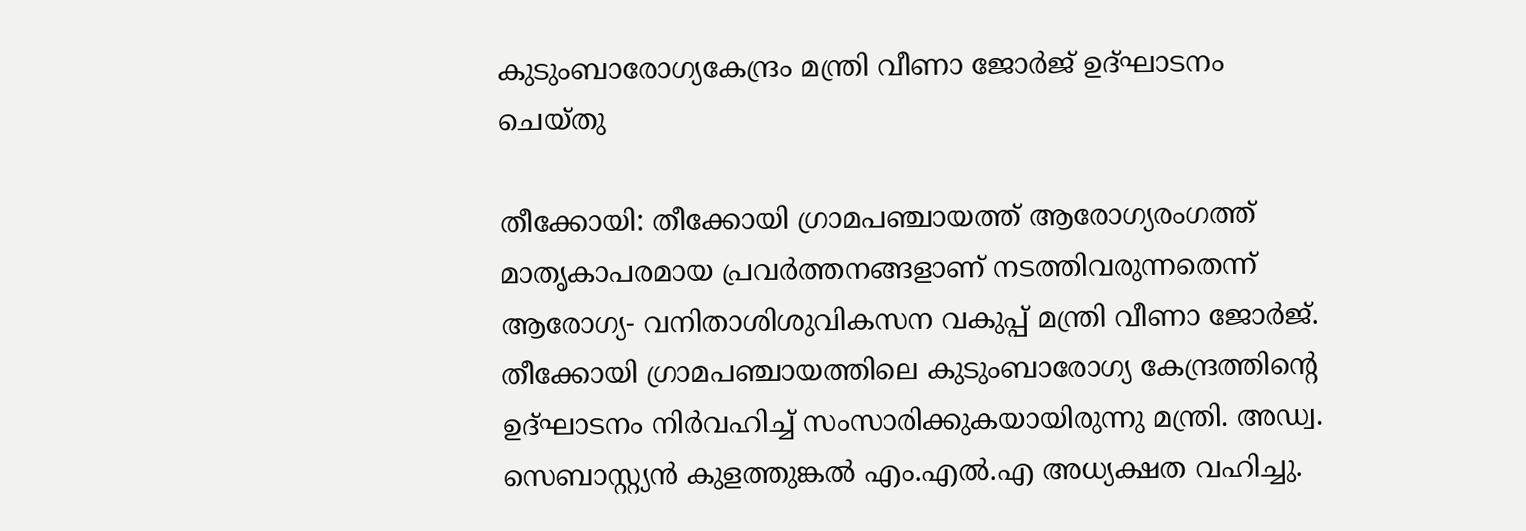കുടുംബാരോഗ്യകേന്ദ്രം മന്ത്രി വീണാ ജോര്‍ജ് ഉദ്ഘാടനം ചെയ്തു

തീക്കോയി: തീക്കോയി ഗ്രാമപഞ്ചായത്ത് ആരോഗ്യരംഗത്ത് മാതൃകാപരമായ പ്രവര്‍ത്തനങ്ങളാണ് നടത്തിവരുന്നതെന്ന് ആരോഗ്യ- വനിതാശിശുവികസന വകുപ്പ് മന്ത്രി വീണാ ജോര്‍ജ്. തീക്കോയി ഗ്രാമപഞ്ചായത്തിലെ കുടുംബാരോഗ്യ കേന്ദ്രത്തിന്റെ ഉദ്ഘാടനം നിര്‍വഹിച്ച് സംസാരിക്കുകയായിരുന്നു മന്ത്രി. അഡ്വ. സെബാസ്റ്റ്യന്‍ കുളത്തുങ്കല്‍ എം.എല്‍.എ അധ്യക്ഷത വഹിച്ചു.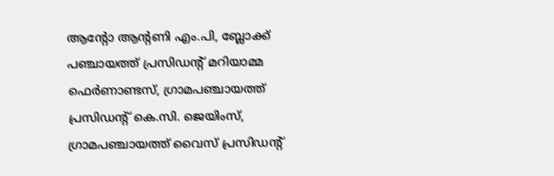ആന്റോ ആന്റണി എം.പി, ബ്ലോക്ക് പഞ്ചായത്ത് പ്രസിഡന്റ് മറിയാമ്മ ഫെര്‍ണാണ്ടസ്, ഗ്രാമപഞ്ചായത്ത് പ്രസിഡന്റ് കെ.സി. ജെയിംസ്, ഗ്രാമപഞ്ചായത്ത് വൈസ് പ്രസിഡന്റ്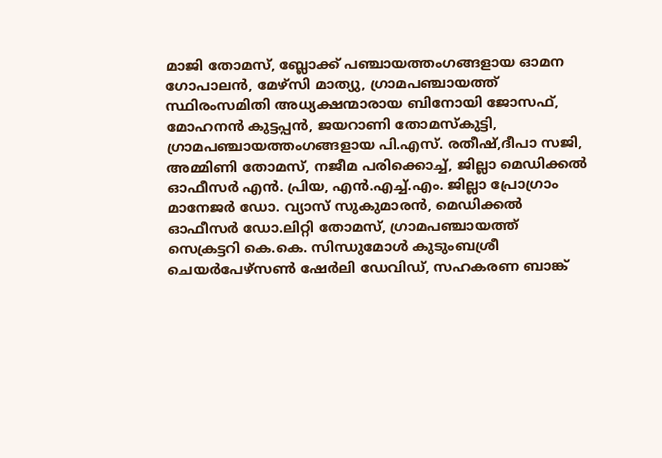മാജി തോമസ്, ബ്ലോക്ക് പഞ്ചായത്തംഗങ്ങളായ ഓമന ഗോപാലന്‍, മേഴ്‌സി മാത്യു, ഗ്രാമപഞ്ചായത്ത് സ്ഥിരംസമിതി അധ്യക്ഷന്മാരായ ബിനോയി ജോസഫ്, മോഹനന്‍ കുട്ടപ്പന്‍, ജയറാണി തോമസ്‌കുട്ടി, ഗ്രാമപഞ്ചായത്തംഗങ്ങളായ പി.എസ്. രതീഷ്,ദീപാ സജി, അമ്മിണി തോമസ്, നജീമ പരിക്കൊച്ച്, ജില്ലാ മെഡിക്കല്‍ ഓഫീസര്‍ എന്‍. പ്രിയ, എന്‍.എച്ച്.എം. ജില്ലാ പ്രോഗ്രാം മാനേജര്‍ ഡോ. വ്യാസ് സുകുമാരന്‍, മെഡിക്കല്‍ ഓഫീസര്‍ ഡോ.ലിറ്റി തോമസ്, ഗ്രാമപഞ്ചായത്ത് സെക്രട്ടറി കെ.കെ. സിന്ധുമോള്‍ കുടുംബശ്രീ ചെയര്‍പേഴ്‌സണ്‍ ഷേര്‍ലി ഡേവിഡ്, സഹകരണ ബാങ്ക്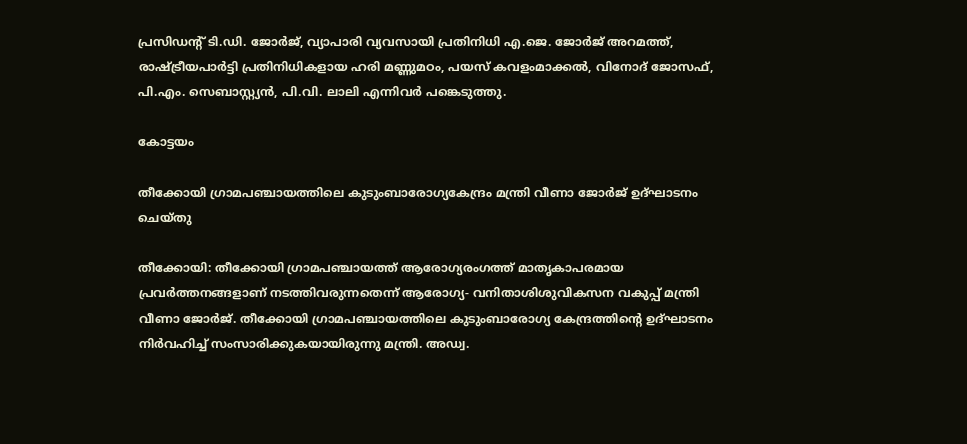പ്രസിഡന്റ് ടി.ഡി. ജോര്‍ജ്, വ്യാപാരി വ്യവസായി പ്രതിനിധി എ.ജെ. ജോര്‍ജ് അറമത്ത്, രാഷ്ട്രീയപാര്‍ട്ടി പ്രതിനിധികളായ ഹരി മണ്ണുമഠം, പയസ് കവളംമാക്കല്‍, വിനോദ് ജോസഫ്, പി.എം. സെബാസ്റ്റ്യന്‍, പി.വി. ലാലി എന്നിവര്‍ പങ്കെടുത്തു.

കോട്ടയം

തീക്കോയി ഗ്രാമപഞ്ചായത്തിലെ കുടുംബാരോഗ്യകേന്ദ്രം മന്ത്രി വീണാ ജോര്‍ജ് ഉദ്ഘാടനം ചെയ്തു

തീക്കോയി: തീക്കോയി ഗ്രാമപഞ്ചായത്ത് ആരോഗ്യരംഗത്ത് മാതൃകാപരമായ പ്രവര്‍ത്തനങ്ങളാണ് നടത്തിവരുന്നതെന്ന് ആരോഗ്യ- വനിതാശിശുവികസന വകുപ്പ് മന്ത്രി വീണാ ജോര്‍ജ്. തീക്കോയി ഗ്രാമപഞ്ചായത്തിലെ കുടുംബാരോഗ്യ കേന്ദ്രത്തിന്റെ ഉദ്ഘാടനം നിര്‍വഹിച്ച് സംസാരിക്കുകയായിരുന്നു മന്ത്രി. അഡ്വ.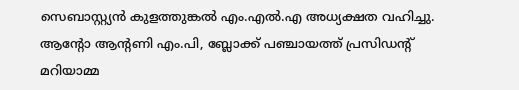സെബാസ്റ്റ്യന്‍ കുളത്തുങ്കല്‍ എം.എല്‍.എ അധ്യക്ഷത വഹിച്ചു.  ആന്റോ ആന്റണി എം.പി, ബ്ലോക്ക് പഞ്ചായത്ത് പ്രസിഡന്റ് മറിയാമ്മ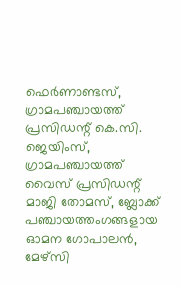ഫെര്‍ണാണ്ടസ്, ഗ്രാമപഞ്ചായത്ത് പ്രസിഡന്റ് കെ.സി. ജെയിംസ്, ഗ്രാമപഞ്ചായത്ത് വൈസ് പ്രസിഡന്റ് മാജി തോമസ്, ബ്ലോക്ക് പഞ്ചായത്തംഗങ്ങളായ ഓമന ഗോപാലന്‍, മേഴ്‌സി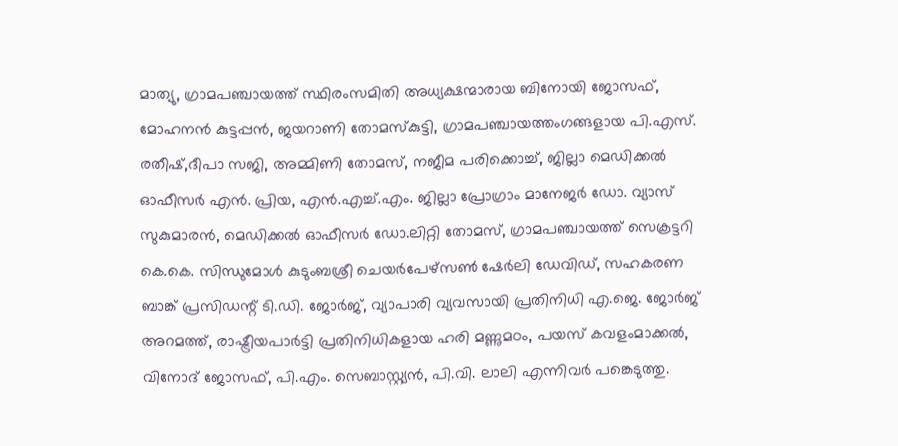മാത്യു, ഗ്രാമപഞ്ചായത്ത് സ്ഥിരംസമിതി അധ്യക്ഷന്മാരായ ബിനോയി ജോസഫ്, മോഹനന്‍ കുട്ടപ്പന്‍, ജയറാണി തോമസ്‌കുട്ടി, ഗ്രാമപഞ്ചായത്തംഗങ്ങളായ പി.എസ്. രതീഷ്,ദീപാ സജി, അമ്മിണി തോമസ്, നജീമ പരിക്കൊച്ച്, ജില്ലാ മെഡിക്കല്‍ ഓഫീസര്‍ എന്‍. പ്രിയ, എന്‍.എച്ച്.എം. ജില്ലാ പ്രോഗ്രാം മാനേജര്‍ ഡോ. വ്യാസ് സുകുമാരന്‍, മെഡിക്കല്‍ ഓഫീസര്‍ ഡോ.ലിറ്റി തോമസ്, ഗ്രാമപഞ്ചായത്ത് സെക്രട്ടറി കെ.കെ. സിന്ധുമോള്‍ കുടുംബശ്രീ ചെയര്‍പേഴ്‌സണ്‍ ഷേര്‍ലി ഡേവിഡ്, സഹകരണ ബാങ്ക് പ്രസിഡന്റ് ടി.ഡി. ജോര്‍ജ്, വ്യാപാരി വ്യവസായി പ്രതിനിധി എ.ജെ. ജോര്‍ജ് അറമത്ത്, രാഷ്ട്രീയപാര്‍ട്ടി പ്രതിനിധികളായ ഹരി മണ്ണുമഠം, പയസ് കവളംമാക്കല്‍, വിനോദ് ജോസഫ്, പി.എം. സെബാസ്റ്റ്യന്‍, പി.വി. ലാലി എന്നിവര്‍ പങ്കെടുത്തു.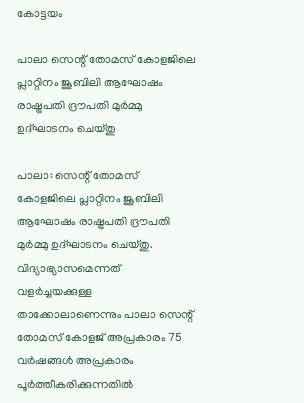കോട്ടയം

പാലാ സെന്റ് തോമസ് കോളജിലെ പ്ലാറ്റിനം ജൂബിലി ആഘോഷം രാഷ്ട്രപതി ദ്രൗപതി മുര്‍മ്മു ഉദ്ഘാടനം ചെയ്തു

പാലാ: സെന്റ് തോമസ് കോളജിലെ പ്ലാറ്റിനം ജൂബിലി ആഘോഷം രാഷ്ട്രപതി ദ്രൗപതി മുര്‍മ്മു ഉദ്ഘാടനം ചെയ്തു. വിദ്യാഭ്യാസമെന്നത് വളര്‍ച്ചയക്കുള്ള താക്കോലാണെന്നും പാലാ സെന്റ് തോമസ് കോളജ് അപ്രകാരം 75 വര്‍ഷങ്ങള്‍ അപ്രകാരം പൂര്‍ത്തീകരിക്കുന്നതില്‍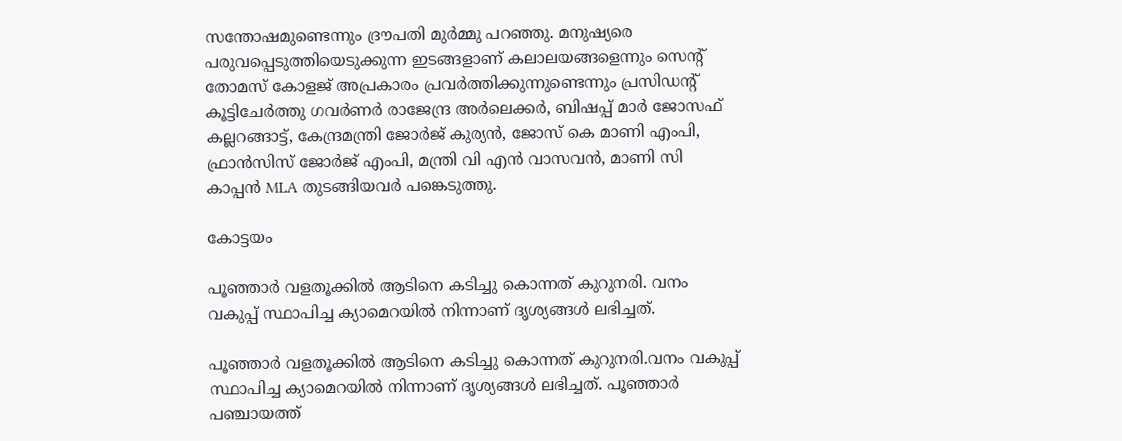സന്തോഷമുണ്ടെന്നും ദ്രൗപതി മുര്‍മ്മു പറഞ്ഞു. മനുഷ്യരെ പരുവപ്പെടുത്തിയെടുക്കുന്ന ഇടങ്ങളാണ് കലാലയങ്ങളെന്നും സെന്റ് തോമസ് കോളജ് അപ്രകാരം പ്രവര്‍ത്തിക്കുന്നുണ്ടെന്നും പ്രസിഡന്റ് കൂട്ടിചേര്‍ത്തു ഗവർണർ രാജേന്ദ്ര അർലെക്കർ, ബിഷപ്പ് മാർ ജോസഫ് കല്ലറങ്ങാട്ട്, കേന്ദ്രമന്ത്രി ജോർജ് കുര്യൻ, ജോസ് കെ മാണി എംപി, ഫ്രാൻസിസ് ജോർജ് എംപി, മന്ത്രി വി എൻ വാസവൻ, മാണി സി കാപ്പൻ MLA തുടങ്ങിയവർ പങ്കെടുത്തു.

കോട്ടയം

പൂഞ്ഞാർ വളതൂക്കിൽ ആടിനെ കടിച്ചു കൊന്നത് കുറുനരി. വനം വകുപ്പ് സ്ഥാപിച്ച ക്യാമെറയിൽ നിന്നാണ് ദൃശ്യങ്ങൾ ലഭിച്ചത്.

പൂഞ്ഞാർ വളതൂക്കിൽ ആടിനെ കടിച്ചു കൊന്നത് കുറുനരി.വനം വകുപ്പ് സ്ഥാപിച്ച ക്യാമെറയിൽ നിന്നാണ് ദൃശ്യങ്ങൾ ലഭിച്ചത്. പൂഞ്ഞാർ പഞ്ചായത്ത്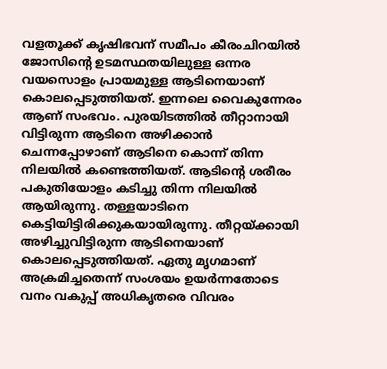വളതൂക്ക് കൃഷിഭവന് സമീപം കീരംചിറയിൽ ജോസിന്റെ ഉടമസ്ഥതയിലുള്ള ഒന്നര വയസൊളം പ്രായമുള്ള ആടിനെയാണ് കൊലപ്പെടുത്തിയത്. ഇന്നലെ വൈകുന്നേരം ആണ് സംഭവം. പുരയിടത്തിൽ തീറ്റാനായി വിട്ടിരുന്ന ആടിനെ അഴിക്കാൻ ചെന്നപ്പോഴാണ് ആടിനെ കൊന്ന് തിന്ന നിലയിൽ കണ്ടെത്തിയത്. ആടിൻ്റെ ശരീരം പകുതിയോളം കടിച്ചു തിന്ന നിലയിൽ ആയിരുന്നു. തള്ളയാടിനെ കെട്ടിയിട്ടിരിക്കുകയായിരുന്നു. തീറ്റയ്ക്കായി അഴിച്ചുവിട്ടിരുന്ന ആടിനെയാണ് കൊലപ്പെടുത്തിയത്. ഏതു മൃഗമാണ് അക്രമിച്ചതെന്ന് സംശയം ഉയർന്നതോടെ വനം വകുപ്പ് അധികൃതരെ വിവരം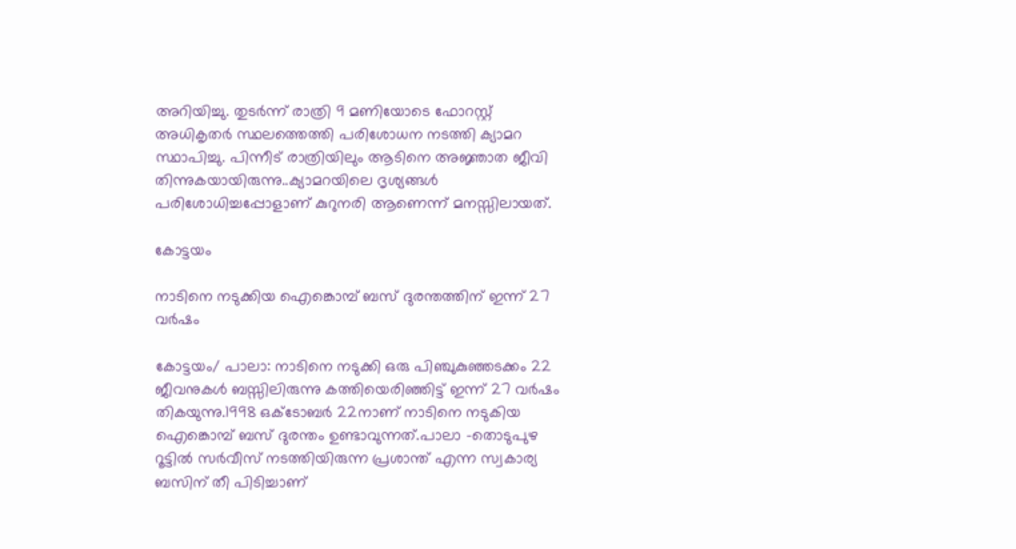അറിയിച്ചു. തുടർന്ന് രാത്രി 9 മണിയോടെ ഫോറസ്റ്റ് അധികൃതർ സ്ഥലത്തെത്തി പരിശോധന നടത്തി ക്യാമറ സ്ഥാപിച്ചു. പിന്നീട് രാത്രിയിലും ആടിനെ അജ്ഞാത ജീവി തിന്നുകയായിരുന്നു..ക്യാമറയിലെ ദൃശ്യങ്ങൾ പരിശോധിച്ചപ്പോളാണ് കുറുനരി ആണെന്ന് മനസ്സിലായത്.

കോട്ടയം

നാടിനെ നടുക്കിയ ഐങ്കൊമ്പ് ബസ് ദുരന്തത്തിന് ഇന്ന് 27 വർഷം

കോട്ടയം/ പാലാ: നാടിനെ നടുക്കി ഒരു പിഞ്ചുകുഞ്ഞടക്കം 22 ജീവനുകൾ ബസ്സിലിരുന്നു കത്തിയെരിഞ്ഞിട്ട് ഇന്ന് 27 വർഷം തികയുന്നു.1998 ഒക്ടോബർ 22നാണ് നാടിനെ നടുകിയ ഐങ്കൊമ്പ് ബസ് ദുരന്തം ഉണ്ടാവുന്നത്.പാലാ -തൊടുപുഴ റൂട്ടിൽ സർവീസ് നടത്തിയിരുന്ന പ്രശാന്ത് എന്ന സ്വകാര്യ ബസിന് തീ പിടിച്ചാണ്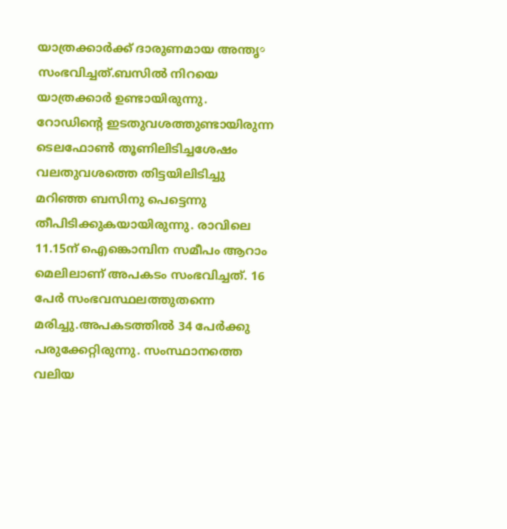യാത്രക്കാർക്ക് ദാരുണമായ അന്തൃ० സംഭവിച്ചത്.ബസിൽ നിറയെ യാത്രക്കാർ ഉണ്ടായിരുന്നു. റോഡിന്റെ ഇടതുവശത്തുണ്ടായിരുന്ന ടെലഫോൺ തൂണിലിടിച്ചശേഷം വലതുവശത്തെ തിട്ടയിലിടിച്ചു മറിഞ്ഞ ബസിനു പെട്ടെന്നു തീപിടിക്കുകയായിരുന്നു. രാവിലെ 11.15ന് ഐങ്കൊമ്പിന സമീപം ആറാം മെലിലാണ് അപകടം സംഭവിച്ചത്. 16 പേർ സംഭവസ്ഥലത്തുതന്നെ മരിച്ചു.അപകടത്തിൽ 34 പേർക്കു പരുക്കേറ്റിരുന്നു. സംസ്ഥാനത്തെ വലിയ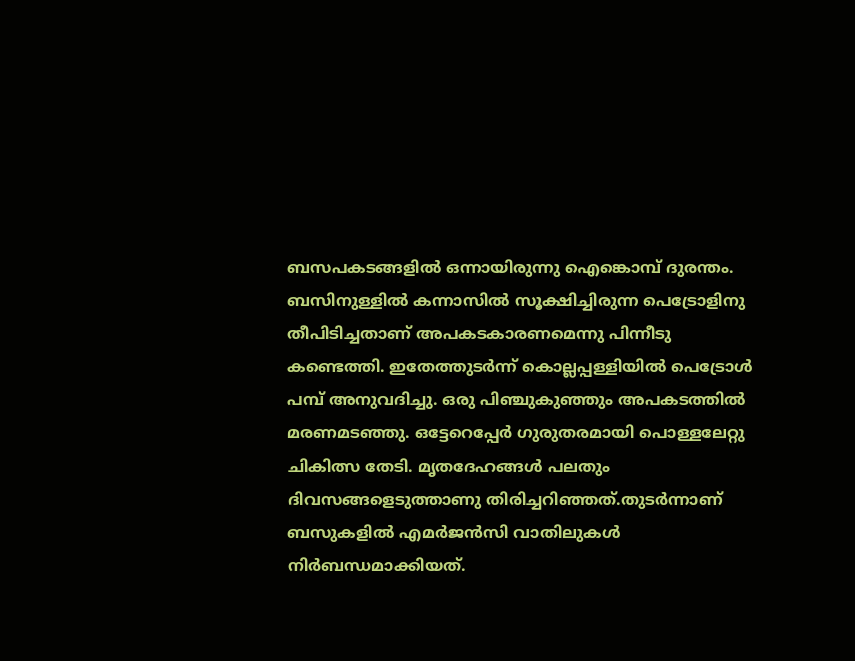ബസപകടങ്ങളിൽ ഒന്നായിരുന്നു ഐങ്കൊമ്പ് ദുരന്തം.   ബസിനുള്ളിൽ കന്നാസിൽ സൂക്ഷിച്ചിരുന്ന പെട്രോളിനു തീപിടിച്ചതാണ് അപകടകാരണമെന്നു പിന്നീടു കണ്ടെത്തി. ഇതേത്തുടർന്ന് കൊല്ലപ്പള്ളിയിൽ പെട്രോൾ പമ്പ് അനുവദിച്ചു. ഒരു പിഞ്ചുകുഞ്ഞും അപകടത്തിൽ മരണമടഞ്ഞു. ഒട്ടേറെപ്പേർ ഗുരുതരമായി പൊള്ളലേറ്റു ചികിത്സ തേടി. മൃതദേഹങ്ങൾ പലതും ദിവസങ്ങളെടുത്താണു തിരിച്ചറിഞ്ഞത്.തുടർന്നാണ് ബസുകളിൽ എമർജൻസി വാതിലുകൾ നിർബന്ധമാക്കിയത്.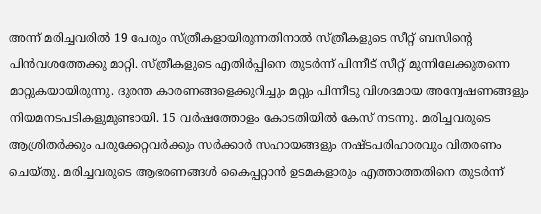അന്ന് മരിച്ചവരിൽ 19 പേരും സ്‌ത്രീകളായിരുന്നതിനാൽ സ്‌ത്രീകളുടെ സീറ്റ് ബസിന്റെ പിൻവശത്തേക്കു മാറ്റി. സ്‌ത്രീകളുടെ എതിർപ്പിനെ തുടർന്ന് പിന്നീട് സീറ്റ് മുന്നിലേക്കുതന്നെ മാറ്റുകയായിരുന്നു. ദുരന്ത കാരണങ്ങളെക്കുറിച്ചും മറ്റും പിന്നീടു വിശദമായ അന്വേഷണങ്ങളും നിയമനടപടികളുമുണ്ടായി. 15 വർഷത്തോളം കോടതിയിൽ കേസ് നടന്നു. മരിച്ചവരുടെ ആശ്രിതർക്കും പരുക്കേറ്റവർക്കും സർക്കാർ സഹായങ്ങളും നഷ്ടപരിഹാരവും വിതരണം ചെയ്തു. മരിച്ചവരുടെ ആഭരണങ്ങൾ കൈപ്പറ്റാൻ ഉടമകളാരും എത്താത്തതിനെ തുടർന്ന്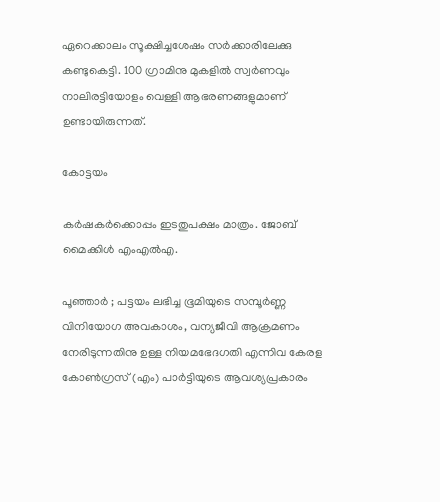ഏറെക്കാലം സൂക്ഷിച്ചശേഷം സർക്കാരിലേക്കു കണ്ടുകെട്ടി. 100 ഗ്രാമിനു മുകളിൽ സ്വർണവും നാലിരട്ടിയോളം വെള്ളി ആഭരണങ്ങളുമാണ് ഉണ്ടായിരുന്നത്.

കോട്ടയം

കർഷകർക്കൊപ്പം ഇടതുപക്ഷം മാത്രം. ജോബ് മൈക്കിൾ എംഎൽഎ.

പൂഞ്ഞാർ ; പട്ടയം ലഭിച്ച ഭൂമിയുടെ സമ്പൂർണ്ണ വിനിയോഗ അവകാശം, വന്യജീവി ആക്രമണം നേരിടുന്നതിനു ഉള്ള നിയമഭേദഗതി എന്നിവ കേരള കോൺഗ്രസ് (എം) പാർട്ടിയുടെ ആവശ്യപ്രകാരം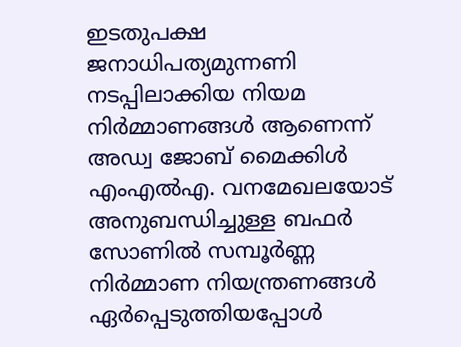ഇടതുപക്ഷ ജനാധിപത്യമുന്നണി നടപ്പിലാക്കിയ നിയമ നിർമ്മാണങ്ങൾ ആണെന്ന് അഡ്വ ജോബ് മൈക്കിൾ എംഎൽഎ. വനമേഖലയോട് അനുബന്ധിച്ചുള്ള ബഫർ സോണിൽ സമ്പൂർണ്ണ നിർമ്മാണ നിയന്ത്രണങ്ങൾ ഏർപ്പെടുത്തിയപ്പോൾ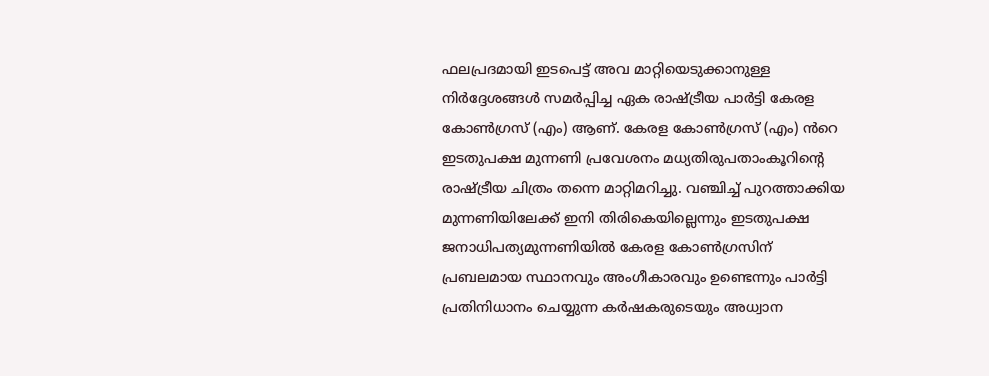ഫലപ്രദമായി ഇടപെട്ട് അവ മാറ്റിയെടുക്കാനുള്ള നിർദ്ദേശങ്ങൾ സമർപ്പിച്ച ഏക രാഷ്ട്രീയ പാർട്ടി കേരള കോൺഗ്രസ് (എം) ആണ്. കേരള കോൺഗ്രസ് (എം) ൻറെ ഇടതുപക്ഷ മുന്നണി പ്രവേശനം മധ്യതിരുപതാംകൂറിന്റെ രാഷ്ട്രീയ ചിത്രം തന്നെ മാറ്റിമറിച്ചു. വഞ്ചിച്ച് പുറത്താക്കിയ മുന്നണിയിലേക്ക് ഇനി തിരികെയില്ലെന്നും ഇടതുപക്ഷ ജനാധിപത്യമുന്നണിയിൽ കേരള കോൺഗ്രസിന് പ്രബലമായ സ്ഥാനവും അംഗീകാരവും ഉണ്ടെന്നും പാർട്ടി പ്രതിനിധാനം ചെയ്യുന്ന കർഷകരുടെയും അധ്വാന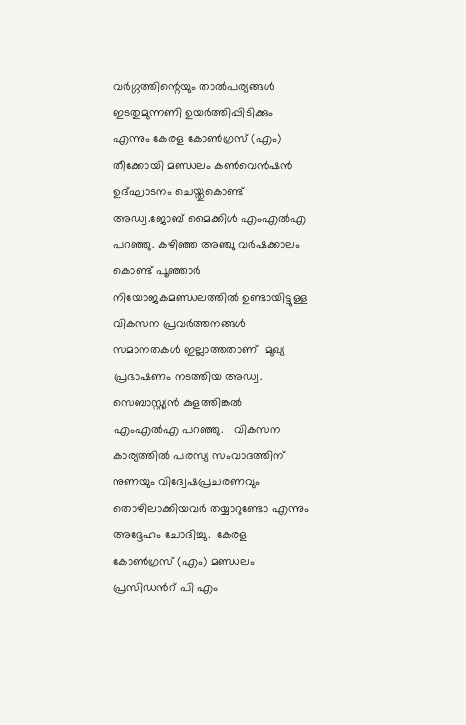വർഗ്ഗത്തിന്റെയും താൽപര്യങ്ങൾ ഇടതുമുന്നണി ഉയർത്തിപ്പിടിക്കും എന്നും കേരള കോൺഗ്രസ് (എം) തീക്കോയി മണ്ഡലം കൺവെൻഷൻ ഉദ്ഘാടനം ചെയ്തുകൊണ്ട് അഡ്വ.ജോബ് മൈക്കിൾ എംഎൽഎ പറഞ്ഞു. കഴിഞ്ഞ അഞ്ചു വർഷക്കാലം കൊണ്ട് പൂഞ്ഞാർ നിയോജകമണ്ഡലത്തിൽ ഉണ്ടായിട്ടുള്ള വികസന പ്രവർത്തനങ്ങൾ  സമാനതകൾ ഇല്ലാത്തതാണ്  മുഖ്യ പ്രഭാഷണം നടത്തിയ അഡ്വ. സെബാസ്റ്റ്യൻ കുളത്തിങ്കൽ എംഎൽഎ പറഞ്ഞു.   വികസന കാര്യത്തിൽ പരസ്യ സംവാദത്തിന് നുണയും വിദ്വേഷപ്രചരണവും തൊഴിലാക്കിയവർ തയ്യാറുണ്ടോ എന്നും അദ്ദേഹം ചോദിച്ചു.  കേരള കോൺഗ്രസ് (എം) മണ്ഡലം പ്രസിഡൻറ് പി എം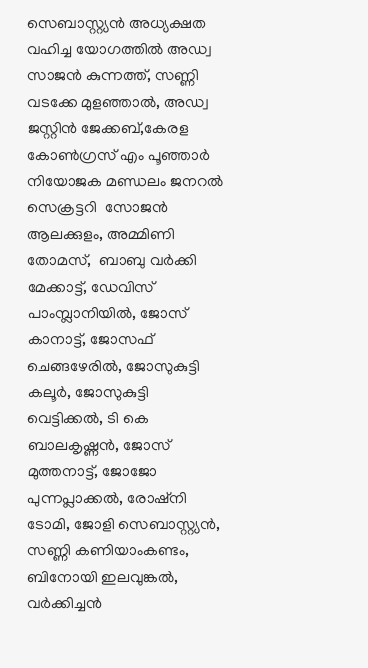സെബാസ്റ്റ്യൻ അധ്യക്ഷത വഹിച്ച യോഗത്തിൽ അഡ്വ സാജൻ കുന്നത്ത്, സണ്ണി വടക്കേ മുളഞ്ഞാൽ, അഡ്വ ജസ്റ്റിൻ ജേക്കബ്,കേരള കോൺഗ്രസ് എം പൂഞ്ഞാർ നിയോജക മണ്ഡലം ജനറൽ സെക്രട്ടറി  സോജൻ ആലക്കുളം, അമ്മിണി തോമസ്,  ബാബു വർക്കി മേക്കാട്ട്, ഡേവിസ് പാംമ്പ്ലാനിയിൽ, ജോസ് കാനാട്ട്, ജോസഫ് ചെങ്ങഴേരിൽ, ജോസുകുട്ടി കലൂർ, ജോസുകുട്ടി വെട്ടിക്കൽ, ടി കെ ബാലകൃഷ്ണൻ, ജോസ് മുത്തനാട്ട്, ജോജോ പുന്നപ്ലാക്കൽ, രോഷ്നി ടോമി, ജോളി സെബാസ്റ്റ്യൻ, സണ്ണി കണിയാംകണ്ടം, ബിനോയി ഇലവുങ്കൽ, വർക്കിച്ചൻ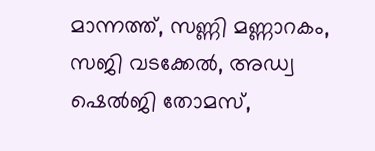മാന്നത്ത്, സണ്ണി മണ്ണാറകം, സജി വടക്കേൽ, അഡ്വ ഷെൽജി തോമസ്,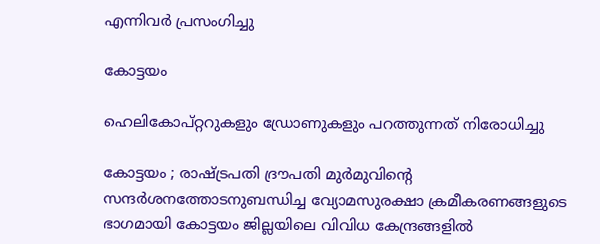എന്നിവർ പ്രസംഗിച്ചു

കോട്ടയം

ഹെലികോപ്റ്ററുകളും ഡ്രോണുകളും പറത്തുന്നത് നിരോധിച്ചു

കോട്ടയം ; രാഷ്ട്രപതി ദ്രൗപതി മുർമുവിന്റെ സന്ദർശനത്തോടനുബന്ധിച്ച വ്യോമസുരക്ഷാ ക്രമീകരണങ്ങളുടെ ഭാഗമായി കോട്ടയം ജില്ലയിലെ വിവിധ കേന്ദ്രങ്ങളിൽ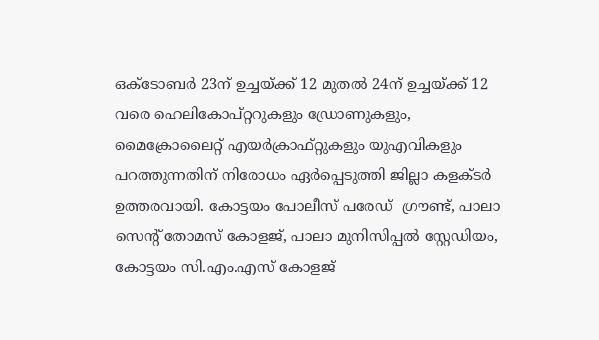ഒക്ടോബർ 23ന് ഉച്ചയ്ക്ക് 12 മുതൽ 24ന് ഉച്ചയ്ക്ക് 12 വരെ ഹെലികോപ്റ്ററുകളും ഡ്രോണുകളും, മൈക്രോലൈറ്റ് എയർക്രാഫ്റ്റുകളും യുഎവികളും പറത്തുന്നതിന് നിരോധം ഏർപ്പെടുത്തി ജില്ലാ കളക്ടർ ഉത്തരവായി. കോട്ടയം പോലീസ് പരേഡ്  ഗ്രൗണ്ട്, പാലാ സെന്റ് തോമസ് കോളജ്, പാലാ മുനിസിപ്പൽ സ്റ്റേഡിയം,   കോട്ടയം സി.എം.എസ് കോളജ്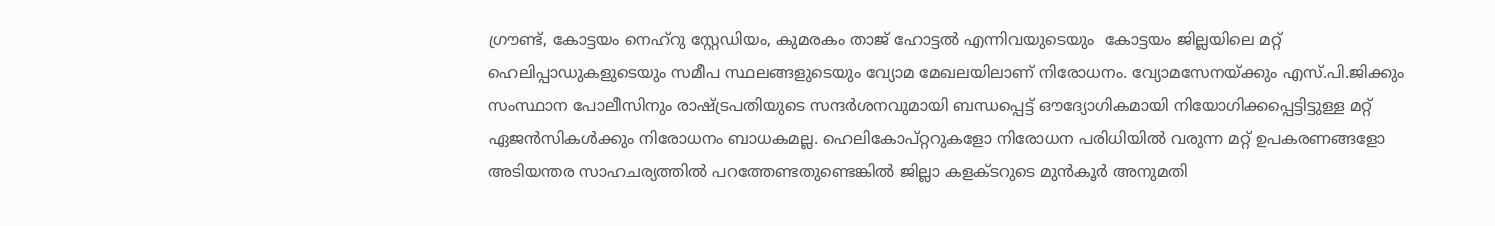ഗ്രൗണ്ട്, കോട്ടയം നെഹ്റു സ്റ്റേഡിയം, കുമരകം താജ് ഹോട്ടൽ എന്നിവയുടെയും  കോട്ടയം ജില്ലയിലെ മറ്റ് ഹെലിപ്പാഡുകളുടെയും സമീപ സ്ഥലങ്ങളുടെയും വ്യോമ മേഖലയിലാണ് നിരോധനം. വ്യോമസേനയ്ക്കും എസ്.പി.ജിക്കും സംസ്ഥാന പോലീസിനും രാഷ്ട്രപതിയുടെ സന്ദർശനവുമായി ബന്ധപ്പെട്ട് ഔദ്യോഗികമായി നിയോഗിക്കപ്പെട്ടിട്ടുള്ള മറ്റ് ഏജൻസികൾക്കും നിരോധനം ബാധകമല്ല. ഹെലികോപ്റ്ററുകളോ നിരോധന പരിധിയിൽ വരുന്ന മറ്റ് ഉപകരണങ്ങളോ അടിയന്തര സാഹചര്യത്തിൽ പറത്തേണ്ടതുണ്ടെങ്കിൽ ജില്ലാ കളക്ടറുടെ മുൻകൂർ അനുമതി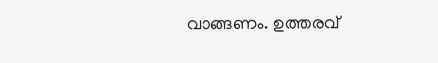വാങ്ങണം. ഉത്തരവ്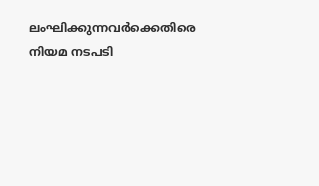ലംഘിക്കുന്നവർക്കെതിരെ നിയമ നടപടി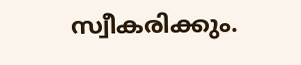സ്വീകരിക്കും.